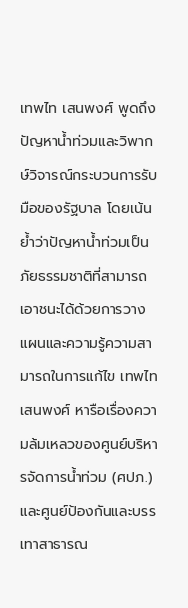เทพไท เสนพงศ์ พูดถึงปัญหาน้ำท่วมและวิพากษ์วิจารณ์กระบวนการรับมือของรัฐบาล โดยเน้นย้ำว่าปัญหาน้ำท่วมเป็นภัยธรรมชาติที่สามารถเอาชนะได้ด้วยการวางแผนและความรู้ความสามารถในการแก้ไข เทพไท เสนพงศ์ หารือเรื่องความล้มเหลวของศูนย์บริหารจัดการน้ำท่วม (ศปภ.) และศูนย์ป้องกันและบรรเทาสาธารณ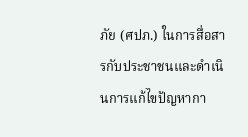ภัย (ศปภ.) ในการสื่อสารกับประชาชนและดำเนินการแก้ไขปัญหากา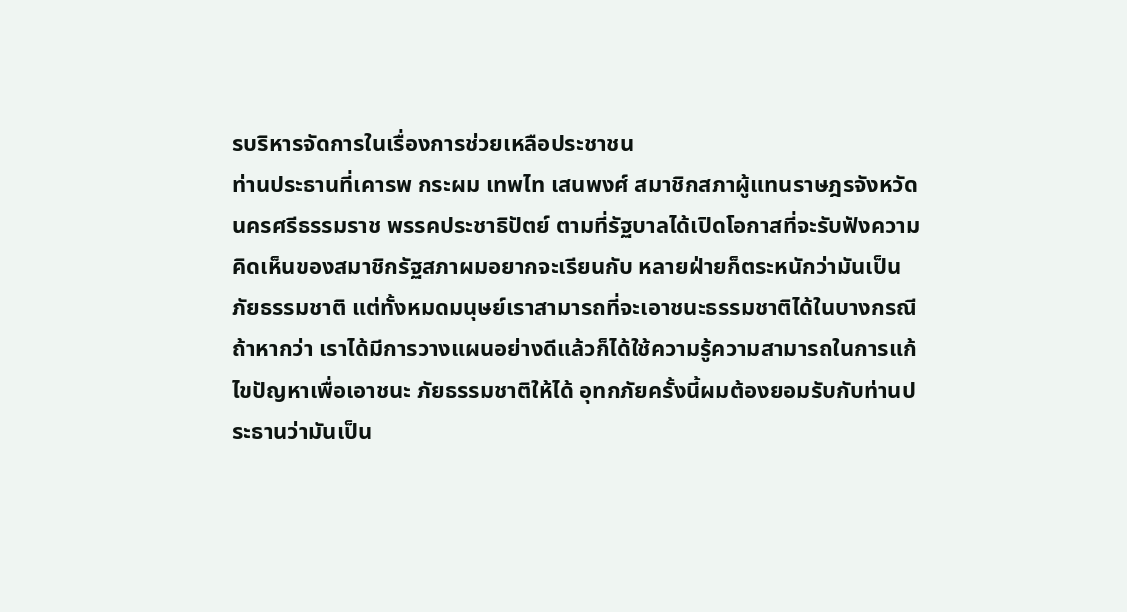รบริหารจัดการในเรื่องการช่วยเหลือประชาชน
ท่านประธานที่เคารพ กระผม เทพไท เสนพงศ์ สมาชิกสภาผู้แทนราษฎรจังหวัดนครศรีธรรมราช พรรคประชาธิปัตย์ ตามที่รัฐบาลได้เปิดโอกาสที่จะรับฟังความคิดเห็นของสมาชิกรัฐสภาผมอยากจะเรียนกับ หลายฝ่ายก็ตระหนักว่ามันเป็น ภัยธรรมชาติ แต่ทั้งหมดมนุษย์เราสามารถที่จะเอาชนะธรรมชาติได้ในบางกรณีถ้าหากว่า เราได้มีการวางแผนอย่างดีแล้วก็ได้ใช้ความรู้ความสามารถในการแก้ไขปัญหาเพื่อเอาชนะ ภัยธรรมชาติให้ได้ อุทกภัยครั้งนี้ผมต้องยอมรับกับท่านประธานว่ามันเป็น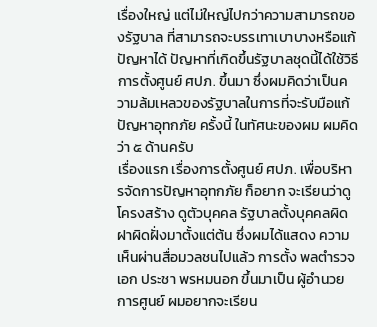เรื่องใหญ่ แต่ไม่ใหญ่ไปกว่าความสามารถของรัฐบาล ที่สามารถจะบรรเทาเบาบางหรือแก้ปัญหาได้ ปัญหาที่เกิดขึ้นรัฐบาลชุดนี้ได้ใช้วิธีการตั้งศูนย์ ศปภ. ขึ้นมา ซึ่งผมคิดว่าเป็นความล้มเหลวของรัฐบาลในการที่จะรับมือแก้ปัญหาอุทกภัย ครั้งนี้ ในทัศนะของผม ผมคิดว่า ๕ ด้านครับ
เรื่องแรก เรื่องการตั้งศูนย์ ศปภ. เพื่อบริหารจัดการปัญหาอุทกภัย ก็อยาก จะเรียนว่าดูโครงสร้าง ดูตัวบุคคล รัฐบาลตั้งบุคคลผิดฝาผิดฝั่งมาตั้งแต่ต้น ซึ่งผมได้แสดง ความเห็นผ่านสื่อมวลชนไปแล้ว การตั้ง พลตํารวจเอก ประชา พรหมนอก ขึ้นมาเป็น ผู้อํานวยการศูนย์ ผมอยากจะเรียน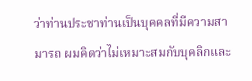ว่าท่านประชาท่านเป็นบุคคลที่มีความสามารถ ผมคิดว่าไม่เหมาะสมกับบุคลิกและ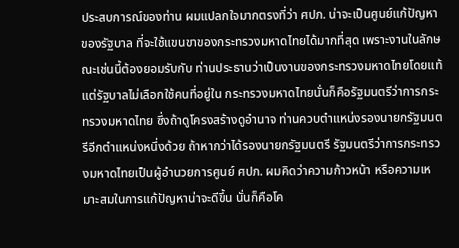ประสบการณ์ของท่าน ผมแปลกใจมากตรงที่ว่า ศปภ. น่าจะเป็นศูนย์แก้ปัญหาของรัฐบาล ที่จะใช้แขนขาของกระทรวงมหาดไทยได้มากที่สุด เพราะงานในลักษณะเช่นนี้ต้องยอมรับกับ ท่านประธานว่าเป็นงานของกระทรวงมหาดไทยโดยแท้ แต่รัฐบาลไม่เลือกใช้คนที่อยู่ใน กระทรวงมหาดไทยนั่นก็คือรัฐมนตรีว่าการกระทรวงมหาดไทย ซึ่งถ้าดูโครงสร้างดูอํานาจ ท่านควบตําแหน่งรองนายกรัฐมนตรีอีกตําแหน่งหนึ่งด้วย ถ้าหากว่าได้รองนายกรัฐมนตรี รัฐมนตรีว่าการกระทรวงมหาดไทยเป็นผู้อํานวยการศูนย์ ศปภ. ผมคิดว่าความก้าวหน้า หรือความเหมาะสมในการแก้ปัญหาน่าจะดีขึ้น นั่นก็คือโค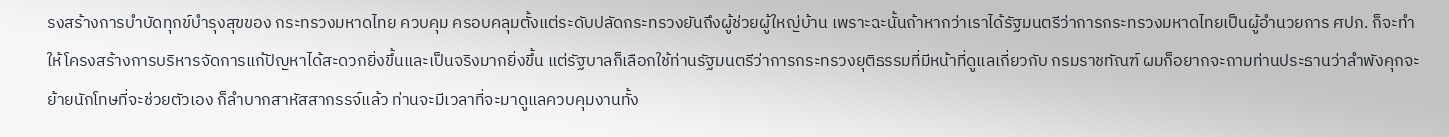รงสร้างการบําบัดทุกข์บํารุงสุขของ กระทรวงมหาดไทย ควบคุม ครอบคลุมตั้งแต่ระดับปลัดกระทรวงยันถึงผู้ช่วยผู้ใหญ่บ้าน เพราะฉะนั้นถ้าหากว่าเราได้รัฐมนตรีว่าการกระทรวงมหาดไทยเป็นผู้อํานวยการ ศปภ. ก็จะทําให้โครงสร้างการบริหารจัดการแก้ปัญหาได้สะดวกยิ่งขึ้นและเป็นจริงมากยิ่งขึ้น แต่รัฐบาลก็เลือกใช้ท่านรัฐมนตรีว่าการกระทรวงยุติธรรมที่มีหน้าที่ดูแลเกี่ยวกับ กรมราชทัณฑ์ ผมก็อยากจะถามท่านประธานว่าลําพังคุกจะย้ายนักโทษที่จะช่วยตัวเอง ก็ลําบากสาหัสสากรรจ์แล้ว ท่านจะมีเวลาที่จะมาดูแลควบคุมงานทั้ง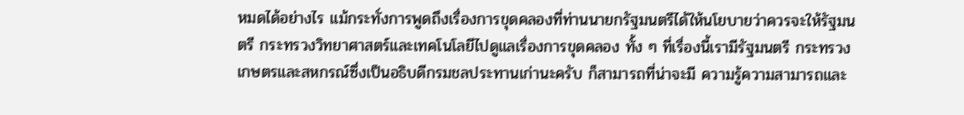หมดได้อย่างไร แม้กระทั่งการพูดถึงเรื่องการขุดคลองที่ท่านนายกรัฐมนตรีได้ให้นโยบายว่าควรจะให้รัฐมนตรี กระทรวงวิทยาศาสตร์และเทคโนโลยีไปดูแลเรื่องการขุดคลอง ทั้ง ๆ ที่เรื่องนี้เรามีรัฐมนตรี กระทรวงเกษตรและสหกรณ์ซึ่งเป็นอธิบดีกรมชลประทานเก่านะครับ ก็สามารถที่น่าจะมี ความรู้ความสามารถและ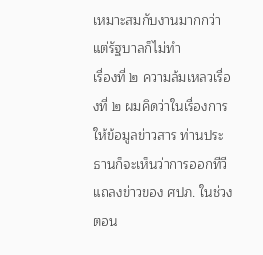เหมาะสมกับงานมากกว่า แต่รัฐบาลก็ไม่ทํา
เรื่องที่ ๒ ความล้มเหลวเรื่องที่ ๒ ผมคิดว่าในเรื่องการให้ข้อมูลข่าวสาร ท่านประธานก็จะเห็นว่าการออกทีวีแถลงข่าวของ ศปภ. ในช่วงตอน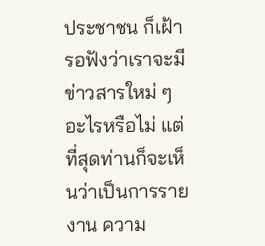ประชาชน ก็เฝ้ารอฟังว่าเราจะมีข่าวสารใหม่ ๆ อะไรหรือไม่ แต่ที่สุดท่านก็จะเห็นว่าเป็นการรายงาน ความ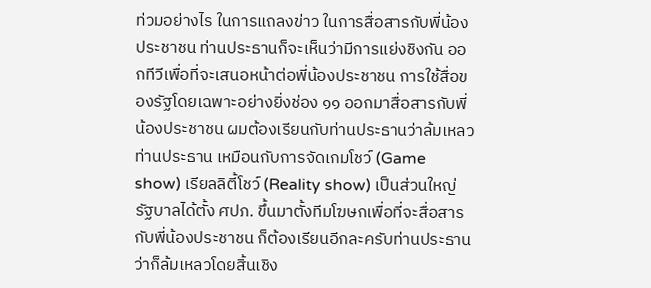ท่วมอย่างไร ในการแถลงข่าว ในการสื่อสารกับพี่น้องประชาชน ท่านประธานก็จะเห็นว่ามีการแย่งชิงกัน ออกทีวีเพื่อที่จะเสนอหน้าต่อพี่น้องประชาชน การใช้สื่อของรัฐโดยเฉพาะอย่างยิ่งช่อง ๑๑ ออกมาสื่อสารกับพี่น้องประชาชน ผมต้องเรียนกับท่านประธานว่าล้มเหลวท่านประธาน เหมือนกับการจัดเกมโชว์ (Game show) เรียลลิตี้โชว์ (Reality show) เป็นส่วนใหญ่ รัฐบาลได้ตั้ง ศปภ. ขึ้นมาตั้งทีมโฆษกเพื่อที่จะสื่อสารกับพี่น้องประชาชน ก็ต้องเรียนอีกละครับท่านประธานว่าก็ล้มเหลวโดยสิ้นเชิง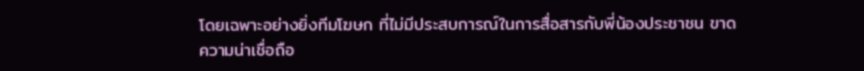โดยเฉพาะอย่างยิ่งทีมโฆษก ที่ไม่มีประสบการณ์ในการสื่อสารกับพี่น้องประชาชน ขาดความน่าเชื่อถือ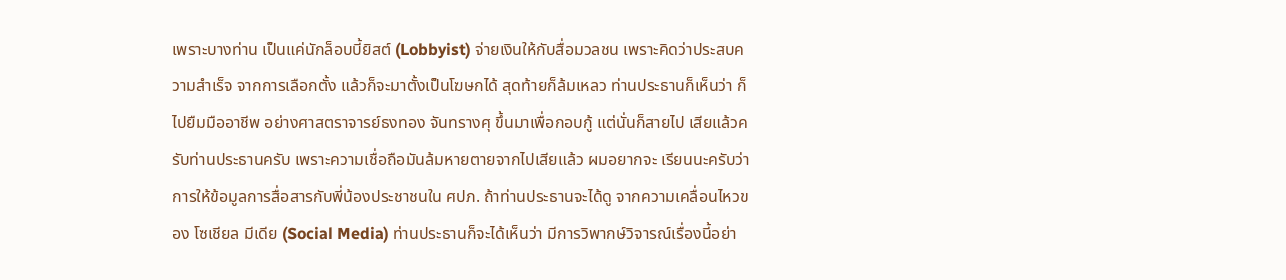เพราะบางท่าน เป็นแค่นักล็อบบี้ยิสต์ (Lobbyist) จ่ายเงินให้กับสื่อมวลชน เพราะคิดว่าประสบความสําเร็จ จากการเลือกตั้ง แล้วก็จะมาตั้งเป็นโฆษกได้ สุดท้ายก็ล้มเหลว ท่านประธานก็เห็นว่า ก็ไปยืมมืออาชีพ อย่างศาสตราจารย์ธงทอง จันทรางศุ ขึ้นมาเพื่อกอบกู้ แต่นั่นก็สายไป เสียแล้วครับท่านประธานครับ เพราะความเชื่อถือมันล้มหายตายจากไปเสียแล้ว ผมอยากจะ เรียนนะครับว่าการให้ข้อมูลการสื่อสารกับพี่น้องประชาชนใน ศปภ. ถ้าท่านประธานจะได้ดู จากความเคลื่อนไหวของ โซเชียล มีเดีย (Social Media) ท่านประธานก็จะได้เห็นว่า มีการวิพากษ์วิจารณ์เรื่องนี้อย่า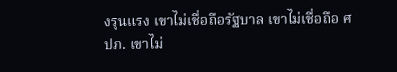งรุนแรง เขาไม่เชื่อถือรัฐบาล เขาไม่เชื่อถือ ศปภ. เขาไม่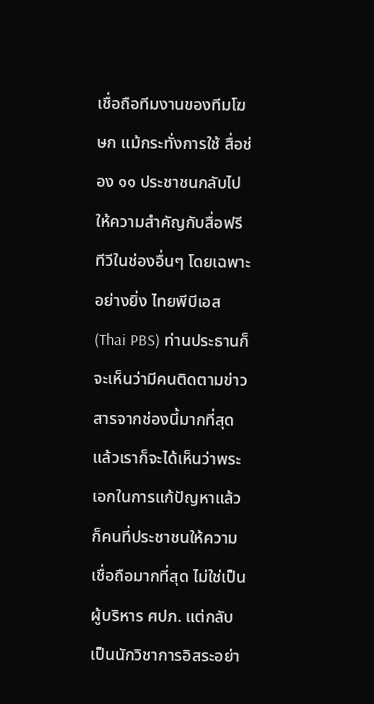เชื่อถือทีมงานของทีมโฆษก แม้กระทั่งการใช้ สื่อช่อง ๑๑ ประชาชนกลับไปให้ความสําคัญกับสื่อฟรีทีวีในช่องอื่นๆ โดยเฉพาะอย่างยิ่ง ไทยพีบีเอส (Thai PBS) ท่านประธานก็จะเห็นว่ามีคนติดตามข่าวสารจากช่องนี้มากที่สุด แล้วเราก็จะได้เห็นว่าพระเอกในการแก้ปัญหาแล้วก็คนที่ประชาชนให้ความเชื่อถือมากที่สุด ไม่ใช่เป็นผู้บริหาร ศปภ. แต่กลับเป็นนักวิชาการอิสระอย่า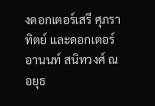งดอกเตอร์เสรี ศุภราทิตย์ และดอกเตอร์อานนท์ สนิทวงศ์ ณ อยุธ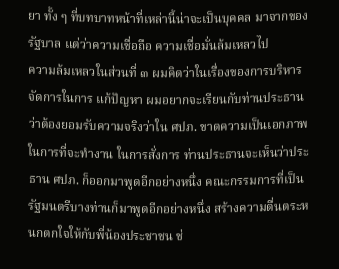ยา ทั้ง ๆ ที่บทบาทหน้าที่เหล่านี้น่าจะเป็นบุคคล มาจากของรัฐบาล แต่ว่าความเชื่อถือ ความเชื่อมั่นล้มเหลวไป
ความล้มเหลวในส่วนที่ ๓ ผมคิดว่าในเรื่องของการบริหารจัดการในการ แก้ปัญหา ผมอยากจะเรียนกับท่านประธานว่าต้องยอมรับความจริงว่าใน ศปภ. ขาดความเป็นเอกภาพในการที่จะทํางาน ในการสั่งการ ท่านประธานจะเห็นว่าประธาน ศปภ. ก็ออกมาพูดอีกอย่างหนึ่ง คณะกรรมการที่เป็นรัฐมนตรีบางท่านก็มาพูดอีกอย่างหนึ่ง สร้างความตื่นตระหนกตกใจให้กับพี่น้องประชาชน ช่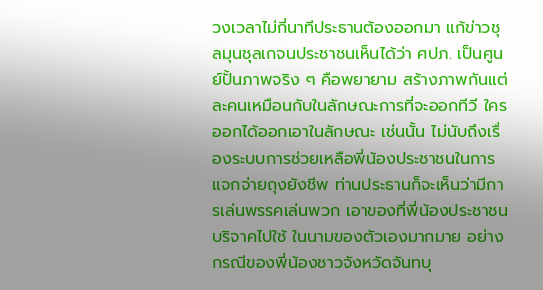วงเวลาไม่กี่นาทีประธานต้องออกมา แก้ข่าวชุลมุนชุลเกจนประชาชนเห็นได้ว่า ศปภ. เป็นศูนย์ปั้นภาพจริง ๆ คือพยายาม สร้างภาพกันแต่ละคนเหมือนกับในลักษณะการที่จะออกทีวี ใครออกได้ออกเอาในลักษณะ เช่นนั้น ไม่นับถึงเรื่องระบบการช่วยเหลือพี่น้องประชาชนในการแจกจ่ายถุงยังชีพ ท่านประธานก็จะเห็นว่ามีการเล่นพรรคเล่นพวก เอาของที่พี่น้องประชาชนบริจาคไปใช้ ในนามของตัวเองมากมาย อย่างกรณีของพี่น้องชาวจังหวัดจันทบุ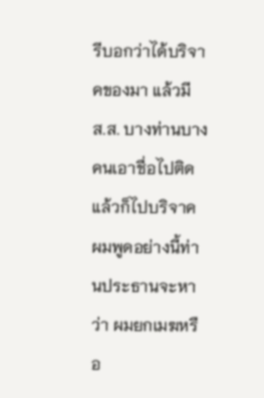รีบอกว่าได้บริจาคของมา แล้วมี ส.ส. บางท่านบางคนเอาชื่อไปติดแล้วก็ไปบริจาค ผมพูดอย่างนี้ท่านประธานจะหาว่า ผมยกเมฆหรือ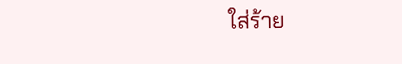ใส่ร้าย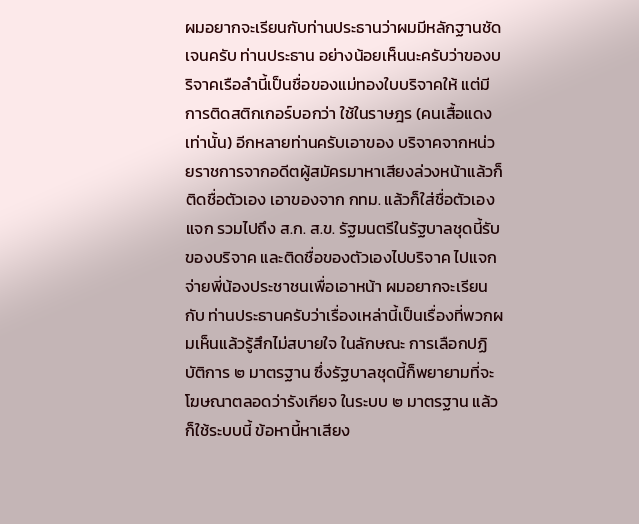ผมอยากจะเรียนกับท่านประธานว่าผมมีหลักฐานชัดเจนครับ ท่านประธาน อย่างน้อยเห็นนะครับว่าของบริจาคเรือลํานี้เป็นชื่อของแม่ทองใบบริจาคให้ แต่มีการติดสติกเกอร์บอกว่า ใช้ในราษฎร (คนเสื้อแดงเท่านั้น) อีกหลายท่านครับเอาของ บริจาคจากหน่วยราชการจากอดีตผู้สมัครมาหาเสียงล่วงหน้าแล้วก็ติดชื่อตัวเอง เอาของจาก กทม. แล้วก็ใส่ชื่อตัวเองแจก รวมไปถึง ส.ก. ส.ข. รัฐมนตรีในรัฐบาลชุดนี้รับของบริจาค และติดชื่อของตัวเองไปบริจาค ไปแจกจ่ายพี่น้องประชาชนเพื่อเอาหน้า ผมอยากจะเรียนกับ ท่านประธานครับว่าเรื่องเหล่านี้เป็นเรื่องที่พวกผมเห็นแล้วรู้สึกไม่สบายใจ ในลักษณะ การเลือกปฏิบัติการ ๒ มาตรฐาน ซึ่งรัฐบาลชุดนี้ก็พยายามที่จะโฆษณาตลอดว่ารังเกียจ ในระบบ ๒ มาตรฐาน แล้วก็ใช้ระบบนี้ ข้อหานี้หาเสียง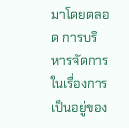มาโดยตลอด การบริหารจัดการ ในเรื่องการเป็นอยู่ของ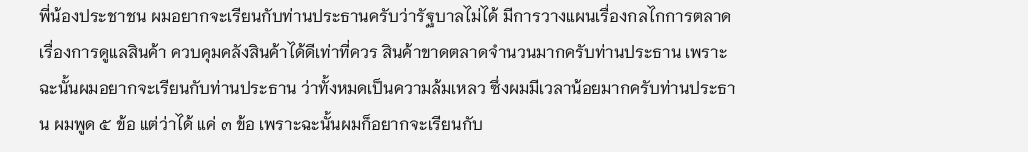พี่น้องประชาชน ผมอยากจะเรียนกับท่านประธานครับว่ารัฐบาลไม่ได้ มีการวางแผนเรื่องกลไกการตลาด เรื่องการดูแลสินค้า ควบคุมคลังสินค้าได้ดีเท่าที่ควร สินค้าขาดตลาดจํานวนมากครับท่านประธาน เพราะฉะนั้นผมอยากจะเรียนกับท่านประธาน ว่าทั้งหมดเป็นความล้มเหลว ซึ่งผมมีเวลาน้อยมากครับท่านประธาน ผมพูด ๕ ข้อ แต่ว่าได้ แค่ ๓ ข้อ เพราะฉะนั้นผมก็อยากจะเรียนกับ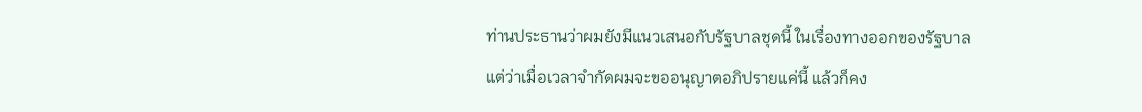ท่านประธานว่าผมยังมีแนวเสนอกับรัฐบาลชุดนี้ ในเรื่องทางออกของรัฐบาล แต่ว่าเมื่อเวลาจํากัดผมจะขออนุญาตอภิปรายแค่นี้ แล้วก็คง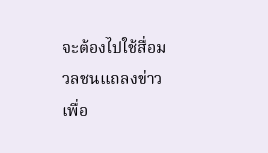จะต้องไปใช้สื่อมวลชนแถลงข่าวเพื่อ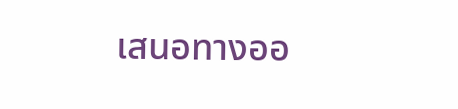เสนอทางออ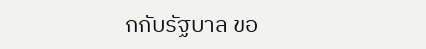กกับรัฐบาล ขอ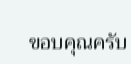ขอบคุณครับ